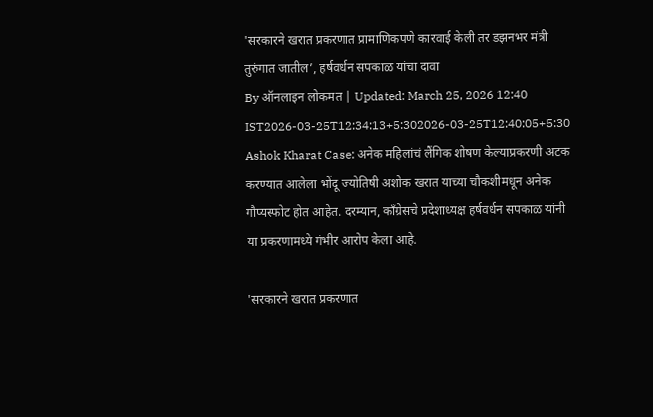'सरकारने खरात प्रकरणात प्रामाणिकपणे कारवाई केली तर डझनभर मंत्री तुरुंगात जातील’, हर्षवर्धन सपकाळ यांचा दावा
By ऑनलाइन लोकमत | Updated: March 25, 2026 12:40 IST2026-03-25T12:34:13+5:302026-03-25T12:40:05+5:30
Ashok Kharat Case: अनेक महिलांचं लैंगिक शोषण केल्याप्रकरणी अटक करण्यात आलेला भोंदू ज्योतिषी अशोक खरात याच्या चौकशीमधून अनेक गौप्यस्फोट होत आहेत. दरम्यान, काँग्रेसचे प्रदेशाध्यक्ष हर्षवर्धन सपकाळ यांनी या प्रकरणामध्ये गंभीर आरोप केला आहे.

'सरकारने खरात प्रकरणात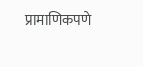प्रामाणिकपणे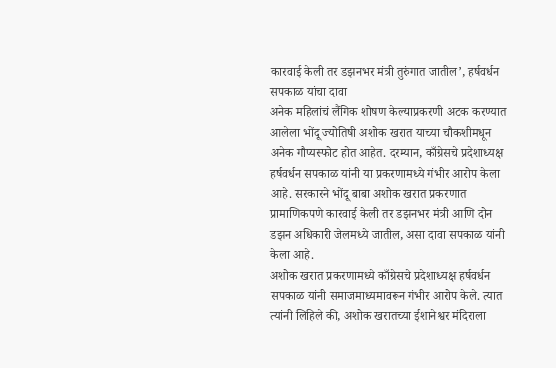कारवाई केली तर डझनभर मंत्री तुरुंगात जातील’, हर्षवर्धन सपकाळ यांचा दावा
अनेक महिलांचं लैंगिक शोषण केल्याप्रकरणी अटक करण्यात आलेला भोंदू ज्योतिषी अशोक खरात याच्या चौकशीमधून अनेक गौप्यस्फोट होत आहेत. दरम्यान, काँग्रेसचे प्रदेशाध्यक्ष हर्षवर्धन सपकाळ यांनी या प्रकरणामध्ये गंभीर आरोप केला आहे. सरकारने भोंदू बाबा अशोक खरात प्रकरणात प्रामाणिकपणे कारवाई केली तर डझनभर मंत्री आणि दोन डझन अधिकारी जेलमध्ये जातील, असा दावा सपकाळ यांनी केला आहे.
अशोक खरात प्रकरणामध्ये काँग्रेसचे प्रदेशाध्यक्ष हर्षवर्धन सपकाळ यांनी समाजमाध्यमावरून गंभीर आरोप केले. त्यात त्यांनी लिहिले की, अशोक खरातच्या ईशानेश्वर मंदिराला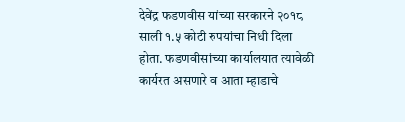देवेंद्र फडणवीस यांच्या सरकारने २०१८ साली १.५ कोटी रुपयांचा निधी दिला होता. फडणवीसांच्या कार्यालयात त्यावेळी कार्यरत असणारे व आता म्हाडाचे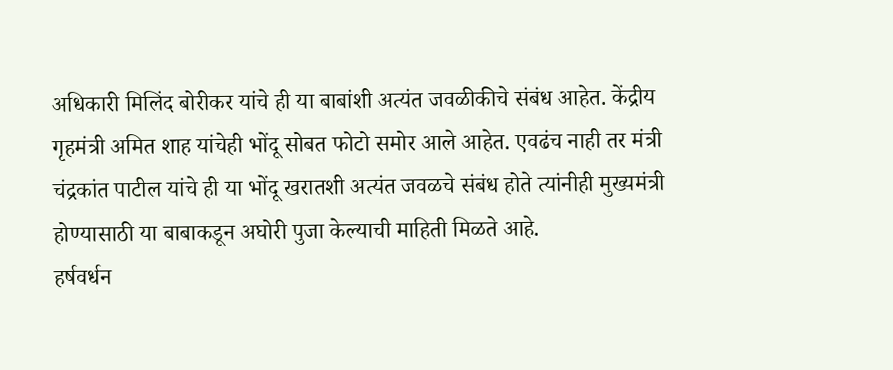अधिकारी मिलिंद बोरीकर यांचे ही या बाबांशी अत्यंत जवळीकीचे संबंध आहेत. केंद्रीय गृहमंत्री अमित शाह यांचेही भोंदू सोबत फोटो समोर आले आहेत. एवढंच नाही तर मंत्री चंद्रकांत पाटील यांचे ही या भोंदू खरातशी अत्यंत जवळचे संबंध होते त्यांनीही मुख्यमंत्री होण्यासाठी या बाबाकडून अघोरी पुजा केल्याची माहिती मिळते आहे.
हर्षवर्धन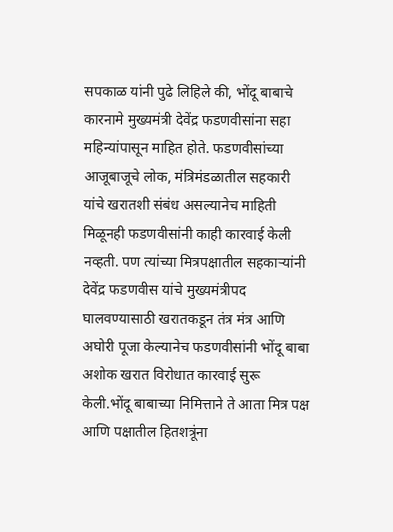सपकाळ यांनी पुढे लिहिले की, भोंदू बाबाचे कारनामे मुख्यमंत्री देवेंद्र फडणवीसांना सहा महिन्यांपासून माहित होते. फडणवीसांच्या आजूबाजूचे लोक, मंत्रिमंडळातील सहकारी यांचे खरातशी संबंध असल्यानेच माहिती मिळूनही फडणवीसांनी काही कारवाई केली नव्हती. पण त्यांच्या मित्रपक्षातील सहकाऱ्यांनी देवेंद्र फडणवीस यांचे मुख्यमंत्रीपद घालवण्यासाठी खरातकडून तंत्र मंत्र आणि अघोरी पूजा केल्यानेच फडणवीसांनी भोंदू बाबा अशोक खरात विरोधात कारवाई सुरू केली.भोंदू बाबाच्या निमित्ताने ते आता मित्र पक्ष आणि पक्षातील हितशत्रूंना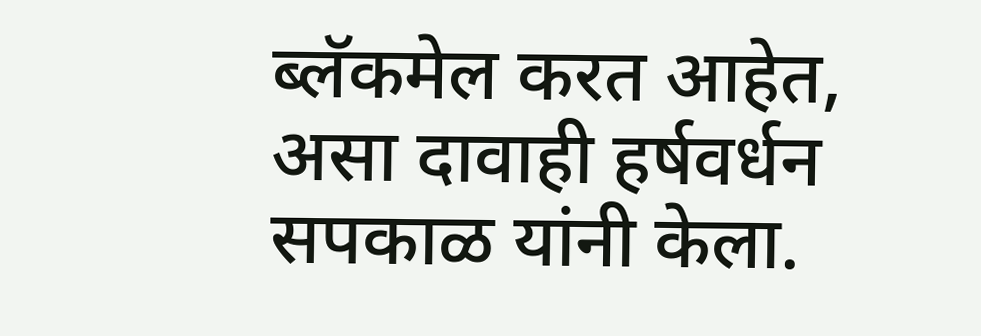ब्लॅकमेल करत आहेत, असा दावाही हर्षवर्धन सपकाळ यांनी केला.